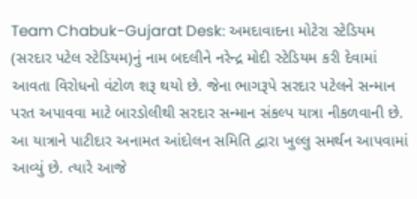Team Chabuk-Gujarat Desk: અમદાવાદના મોટેરા સ્ટેડિયમ (સરદાર પટેલ સ્ટેડિયમ)નું નામ બદલીને નરેન્દ્ર મોદી સ્ટેડિયમ કરી દેવામાં આવતા વિરોધનો વંટોળ શરૂ થયો છે. જેના ભાગરૂપે સરદાર પટેલને સન્માન પરત અપાવવા માટે બારડોલીથી સરદાર સન્માન સંકલ્પ યાત્રા નીકળવાની છે. આ યાત્રાને પાટીદાર અનામત આંદોલન સમિતિ દ્વારા ખુલ્લુ સમર્થન આપવામાં આવ્યું છે. ત્યારે આજે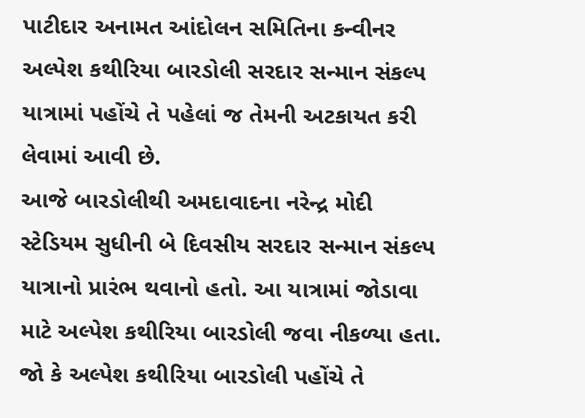પાટીદાર અનામત આંદોલન સમિતિના કન્વીનર અલ્પેશ કથીરિયા બારડોલી સરદાર સન્માન સંકલ્પ યાત્રામાં પહોંચે તે પહેલાં જ તેમની અટકાયત કરી લેવામાં આવી છે.
આજે બારડોલીથી અમદાવાદના નરેન્દ્ર મોદી સ્ટેડિયમ સુધીની બે દિવસીય સરદાર સન્માન સંકલ્પ યાત્રાનો પ્રારંભ થવાનો હતો. આ યાત્રામાં જોડાવા માટે અલ્પેશ કથીરિયા બારડોલી જવા નીકળ્યા હતા. જો કે અલ્પેશ કથીરિયા બારડોલી પહોંચે તે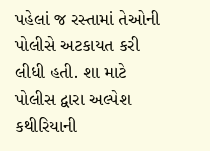પહેલાં જ રસ્તામાં તેઓની પોલીસે અટકાયત કરી લીધી હતી. શા માટે પોલીસ દ્વારા અલ્પેશ કથીરિયાની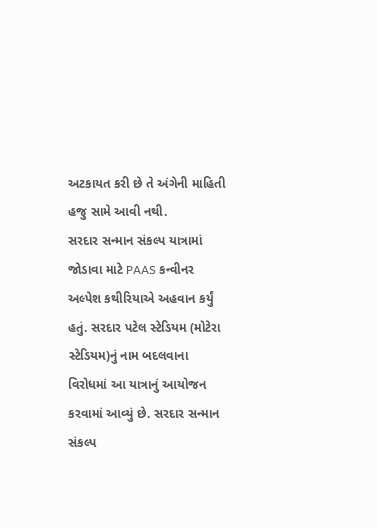અટકાયત કરી છે તે અંગેની માહિતી હજુ સામે આવી નથી.
સરદાર સન્માન સંકલ્પ યાત્રામાં જોડાવા માટે PAAS કન્વીનર અલ્પેશ કથીરિયાએ અહવાન કર્યું હતું. સરદાર પટેલ સ્ટેડિયમ (મોટેરા સ્ટેડિયમ)નું નામ બદલવાના વિરોધમાં આ યાત્રાનું આયોજન કરવામાં આવ્યું છે. સરદાર સન્માન સંકલ્પ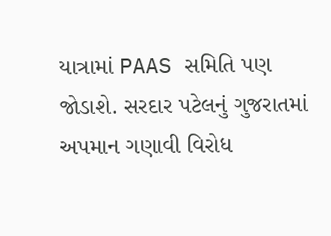યાત્રામાં PAAS સમિતિ પણ જોડાશે. સરદાર પટેલનું ગુજરાતમાં અપમાન ગણાવી વિરોધ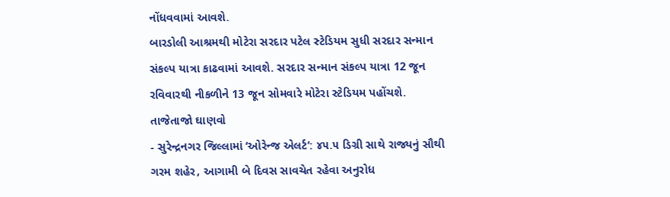નોંધવવામાં આવશે.
બારડોલી આશ્રમથી મોટેરા સરદાર પટેલ સ્ટેડિયમ સુધી સરદાર સન્માન સંકલ્પ યાત્રા કાઢવામાં આવશે. સરદાર સન્માન સંકલ્પ યાત્રા 12 જૂન રવિવારથી નીકળીને 13 જૂન સોમવારે મોટેરા સ્ટેડિયમ પહોંચશે.
તાજેતાજો ઘાણવો
- સુરેન્દ્રનગર જિલ્લામાં ‘ઓરેન્જ એલર્ટ’: ૪૫.૫ ડિગ્રી સાથે રાજ્યનું સૌથી ગરમ શહેર, આગામી બે દિવસ સાવચેત રહેવા અનુરોધ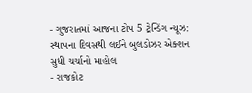- ગુજરાતમાં આજના ટોપ 5 ટ્રેન્ડિંગ ન્યૂઝ: સ્થાપના દિવસથી લઈને બુલડોઝર એક્શન સુધી ચર્ચાનો માહોલ
- રાજકોટ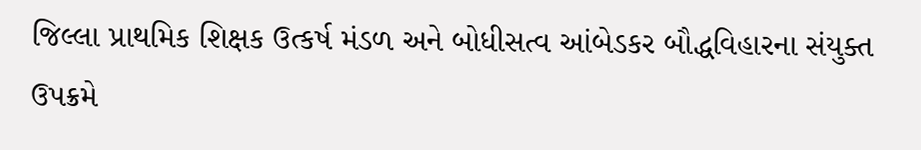જિલ્લા પ્રાથમિક શિક્ષક ઉત્કર્ષ મંડળ અને બોધીસત્વ આંબેડકર બૌદ્ધવિહારના સંયુક્ત ઉપક્રમે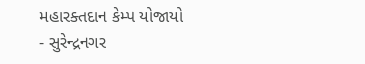મહારક્તદાન કેમ્પ યોજાયો
- સુરેન્દ્રનગર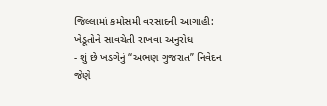જિલ્લામાં કમોસમી વરસાદની આગાહી: ખેડૂતોને સાવચેતી રાખવા અનુરોધ
- શું છે ખડગેનું “અભણ ગુજરાત” નિવેદન જેણે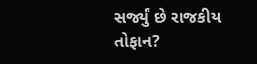સર્જ્યું છે રાજકીય તોફાન?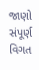જાણો સંપૂર્ણ વિગત